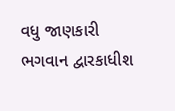વધુ જાણકારી
ભગવાન દ્વારકાધીશ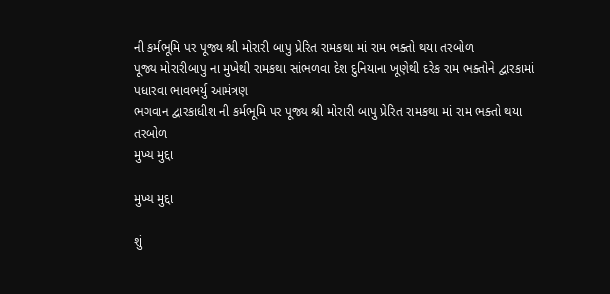ની કર્મભૂમિ પર પૂજ્ય શ્રી મોરારી બાપુ પ્રેરિત રામકથા માં રામ ભક્તો થયા તરબોળ
પૂજ્ય મોરારીબાપુ ના મુખેથી રામકથા સાંભળવા દેશ દુનિયાના ખૂણેથી દરેક રામ ભક્તોને દ્વારકામાં પધારવા ભાવભર્યુ આમંત્રણ
ભગવાન દ્વારકાધીશ ની કર્મભૂમિ પર પૂજ્ય શ્રી મોરારી બાપુ પ્રેરિત રામકથા માં રામ ભક્તો થયા તરબોળ
મુખ્ય મુદ્દા

મુખ્ય મુદ્દા

શું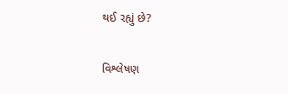થઈ રહ્યું છે?

વિશ્લેષણ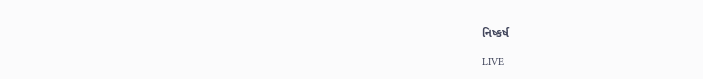નિષ્કર્ષ

LIVE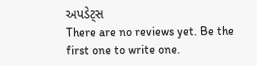અપડેટ્સ
There are no reviews yet. Be the first one to write one.